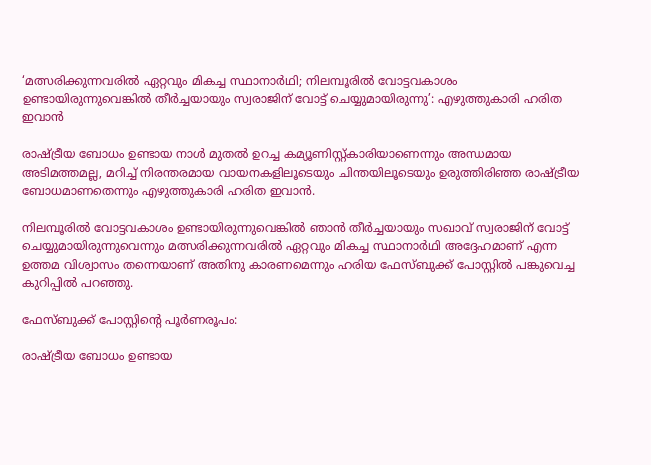‘മത്സരിക്കുന്നവരില്‍ ഏറ്റവും മികച്ച സ്ഥാനാര്‍ഥി; നിലമ്പൂരില്‍ വോട്ടവകാശം ഉണ്ടായിരുന്നുവെങ്കില്‍ തീര്‍ച്ചയായും സ്വരാജിന് വോട്ട് ചെയ്യുമായിരുന്നു’: എഴുത്തുകാരി ഹരിത ഇവാന്‍

രാഷ്ട്രീയ ബോധം ഉണ്ടായ നാള്‍ മുതല്‍ ഉറച്ച കമ്യൂണിസ്റ്റ്കാരിയാണെന്നും അന്ധമായ അടിമത്തമല്ല, മറിച്ച് നിരന്തരമായ വായനകളിലൂടെയും ചിന്തയിലൂടെയും ഉരുത്തിരിഞ്ഞ രാഷ്ട്രീയ ബോധമാണതെന്നും എഴുത്തുകാരി ഹരിത ഇവാന്‍.

നിലമ്പൂരില്‍ വോട്ടവകാശം ഉണ്ടായിരുന്നുവെങ്കില്‍ ഞാന്‍ തീര്‍ച്ചയായും സഖാവ് സ്വരാജിന് വോട്ട് ചെയ്യുമായിരുന്നുവെന്നും മത്സരിക്കുന്നവരില്‍ ഏറ്റവും മികച്ച സ്ഥാനാര്‍ഥി അദ്ദേഹമാണ് എന്ന ഉത്തമ വിശ്വാസം തന്നെയാണ് അതിനു കാരണമെന്നും ഹരിയ ഫേസ്ബുക്ക് പോസ്റ്റില്‍ പങ്കുവെച്ച കുറിപ്പില്‍ പറഞ്ഞു.

ഫേസ്ബുക്ക് പോസ്റ്റിന്റെ പൂര്‍ണരൂപം:

രാഷ്ട്രീയ ബോധം ഉണ്ടായ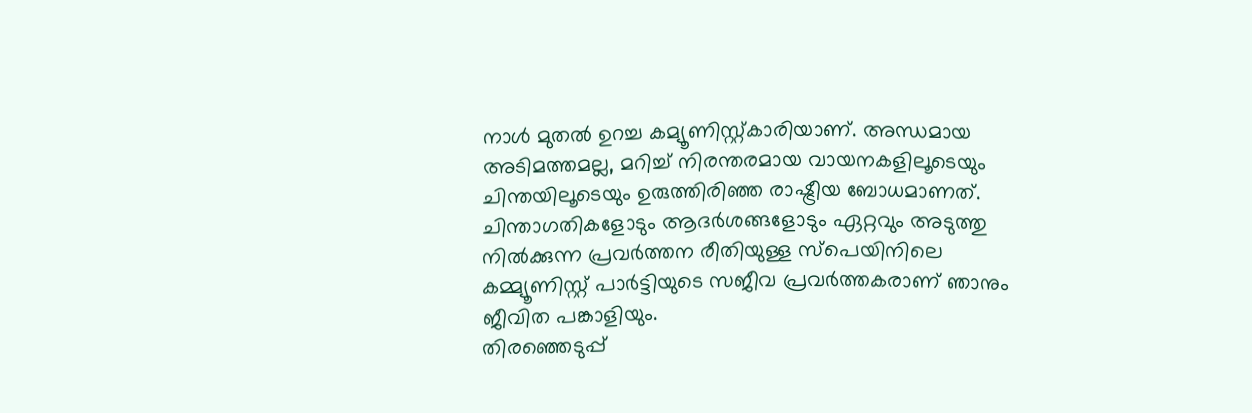നാള്‍ മുതല്‍ ഉറച്ച കമ്യൂണിസ്റ്റ്കാരിയാണ്. അന്ധമായ അടിമത്തമല്ല, മറിച്ച് നിരന്തരമായ വായനകളിലൂടെയും ചിന്തയിലൂടെയും ഉരുത്തിരിഞ്ഞ രാഷ്ട്രീയ ബോധമാണത്.
ചിന്താഗതികളോടും ആദര്‍ശങ്ങളോടും ഏറ്റവും അടുത്തു നില്‍ക്കുന്ന പ്രവര്‍ത്തന രീതിയുള്ള സ്‌പെയിനിലെ കമ്മ്യൂണിസ്റ്റ് പാര്‍ട്ടിയുടെ സജീവ പ്രവര്‍ത്തകരാണ് ഞാനും ജീവിത പങ്കാളിയും.
തിരഞ്ഞെടുപ്പ്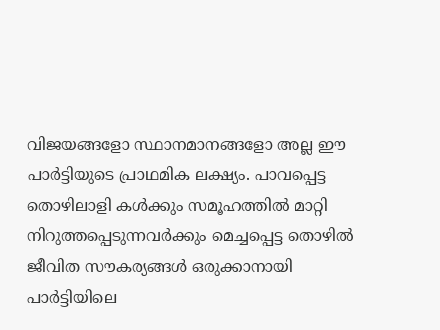വിജയങ്ങളോ സ്ഥാനമാനങ്ങളോ അല്ല ഈ പാര്‍ട്ടിയുടെ പ്രാഥമിക ലക്ഷ്യം. പാവപ്പെട്ട തൊഴിലാളി കള്‍ക്കും സമൂഹത്തില്‍ മാറ്റി നിറുത്തപ്പെടുന്നവര്‍ക്കും മെച്ചപ്പെട്ട തൊഴില്‍ ജീവിത സൗകര്യങ്ങള്‍ ഒരുക്കാനായി പാര്‍ട്ടിയിലെ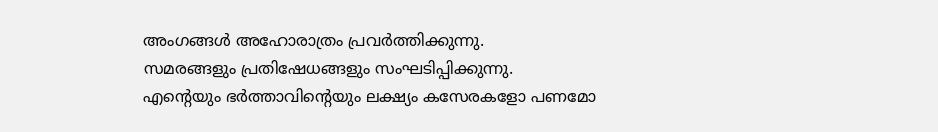അംഗങ്ങള്‍ അഹോരാത്രം പ്രവര്‍ത്തിക്കുന്നു.
സമരങ്ങളും പ്രതിഷേധങ്ങളും സംഘടിപ്പിക്കുന്നു.
എന്റെയും ഭര്‍ത്താവിന്റെയും ലക്ഷ്യം കസേരകളോ പണമോ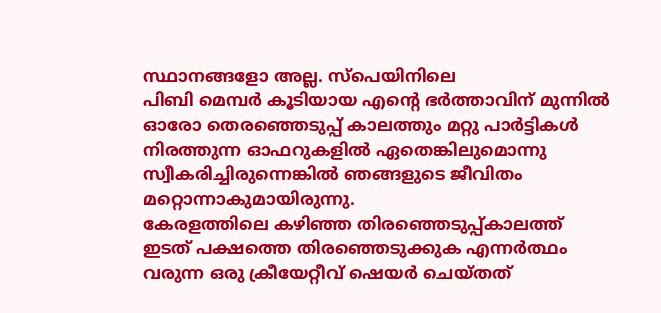സ്ഥാനങ്ങളോ അല്ല. സ്‌പെയിനിലെ
പിബി മെമ്പര്‍ കൂടിയായ എന്റെ ഭര്‍ത്താവിന് മുന്നില്‍ ഓരോ തെരഞ്ഞെടുപ്പ് കാലത്തും മറ്റു പാര്‍ട്ടികള്‍ നിരത്തുന്ന ഓഫറുകളില്‍ ഏതെങ്കിലുമൊന്നു സ്വീകരിച്ചിരുന്നെങ്കില്‍ ഞങ്ങളുടെ ജീവിതം മറ്റൊന്നാകുമായിരുന്നു.
കേരളത്തിലെ കഴിഞ്ഞ തിരഞ്ഞെടുപ്പ്കാലത്ത് ഇടത് പക്ഷത്തെ തിരഞ്ഞെടുക്കുക എന്നര്‍ത്ഥം വരുന്ന ഒരു ക്രീയേറ്റീവ് ഷെയര്‍ ചെയ്തത്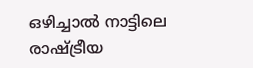ഒഴിച്ചാല്‍ നാട്ടിലെ രാഷ്ട്രീയ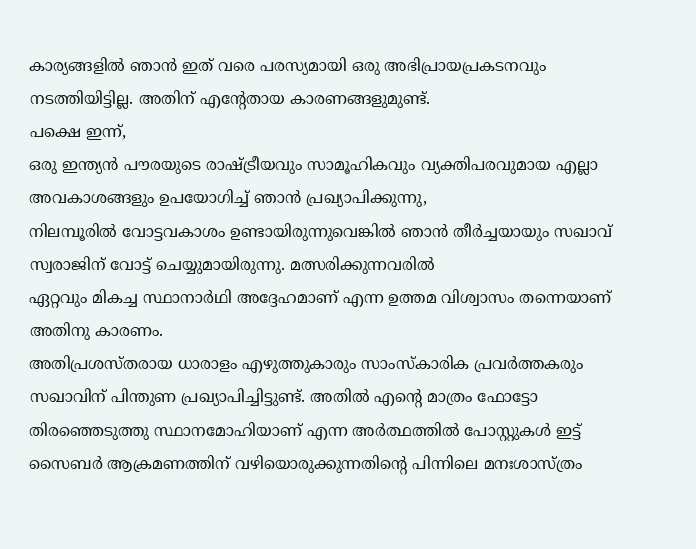കാര്യങ്ങളില്‍ ഞാന്‍ ഇത് വരെ പരസ്യമായി ഒരു അഭിപ്രായപ്രകടനവും നടത്തിയിട്ടില്ല. അതിന് എന്റേതായ കാരണങ്ങളുമുണ്ട്.
പക്ഷെ ഇന്ന്,
ഒരു ഇന്ത്യന്‍ പൗരയുടെ രാഷ്ട്രീയവും സാമൂഹികവും വ്യക്തിപരവുമായ എല്ലാ അവകാശങ്ങളും ഉപയോഗിച്ച് ഞാന്‍ പ്രഖ്യാപിക്കുന്നു,
നിലമ്പൂരില്‍ വോട്ടവകാശം ഉണ്ടായിരുന്നുവെങ്കില്‍ ഞാന്‍ തീര്‍ച്ചയായും സഖാവ് സ്വരാജിന് വോട്ട് ചെയ്യുമായിരുന്നു. മത്സരിക്കുന്നവരില്‍
ഏറ്റവും മികച്ച സ്ഥാനാര്‍ഥി അദ്ദേഹമാണ് എന്ന ഉത്തമ വിശ്വാസം തന്നെയാണ് അതിനു കാരണം.
അതിപ്രശസ്തരായ ധാരാളം എഴുത്തുകാരും സാംസ്‌കാരിക പ്രവര്‍ത്തകരും സഖാവിന് പിന്തുണ പ്രഖ്യാപിച്ചിട്ടുണ്ട്. അതില്‍ എന്റെ മാത്രം ഫോട്ടോ തിരഞ്ഞെടുത്തു സ്ഥാനമോഹിയാണ് എന്ന അര്‍ത്ഥത്തില്‍ പോസ്റ്റുകള്‍ ഇട്ട് സൈബര്‍ ആക്രമണത്തിന് വഴിയൊരുക്കുന്നതിന്റെ പിന്നിലെ മനഃശാസ്ത്രം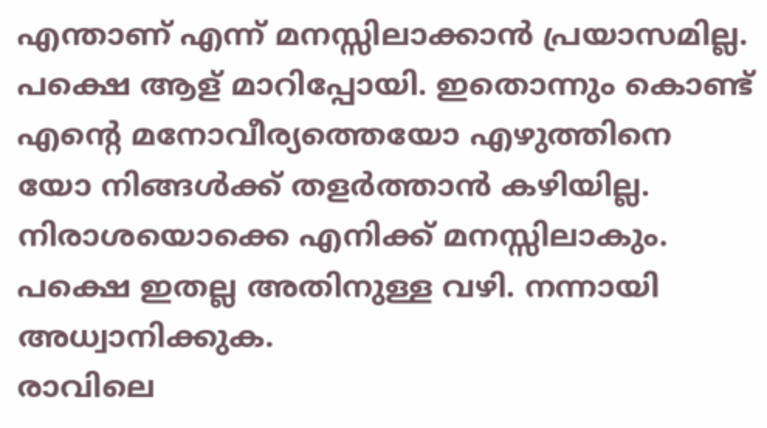എന്താണ് എന്ന് മനസ്സിലാക്കാന്‍ പ്രയാസമില്ല.
പക്ഷെ ആള് മാറിപ്പോയി. ഇതൊന്നും കൊണ്ട് എന്റെ മനോവീര്യത്തെയോ എഴുത്തിനെ യോ നിങ്ങള്‍ക്ക് തളര്‍ത്താന്‍ കഴിയില്ല.
നിരാശയൊക്കെ എനിക്ക് മനസ്സിലാകും. പക്ഷെ ഇതല്ല അതിനുള്ള വഴി. നന്നായി അധ്വാനിക്കുക.
രാവിലെ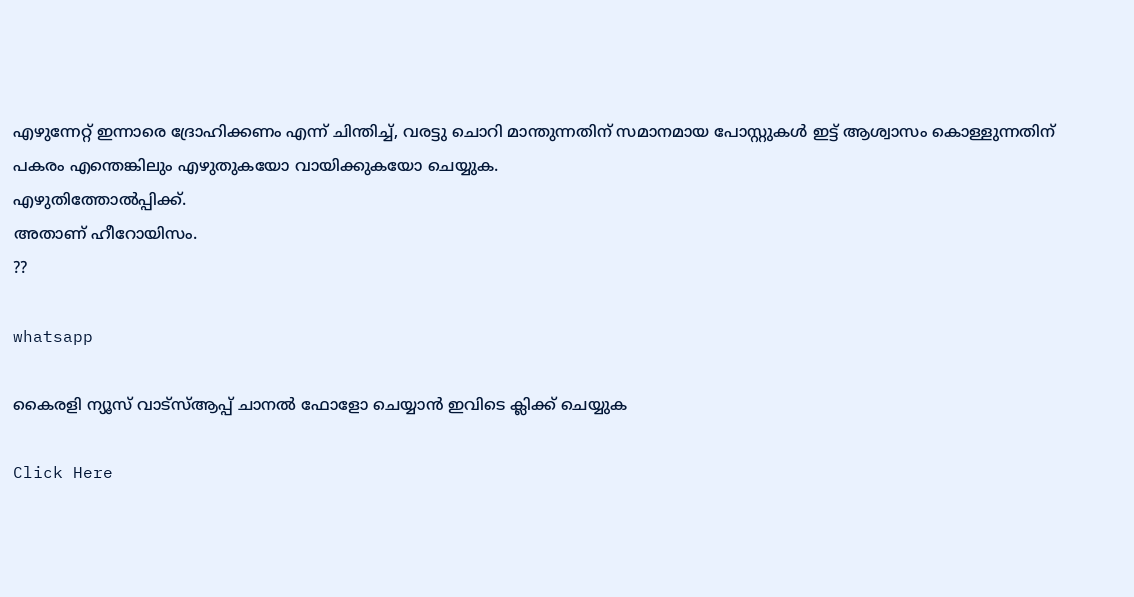എഴുന്നേറ്റ് ഇന്നാരെ ദ്രോഹിക്കണം എന്ന് ചിന്തിച്ച്, വരട്ടു ചൊറി മാന്തുന്നതിന് സമാനമായ പോസ്റ്റുകള്‍ ഇട്ട് ആശ്വാസം കൊള്ളുന്നതിന് പകരം എന്തെങ്കിലും എഴുതുകയോ വായിക്കുകയോ ചെയ്യുക.
എഴുതിത്തോല്‍പ്പിക്ക്.
അതാണ് ഹീറോയിസം.
??

whatsapp

കൈരളി ന്യൂസ് വാട്‌സ്ആപ്പ് ചാനല്‍ ഫോളോ ചെയ്യാന്‍ ഇവിടെ ക്ലിക്ക് ചെയ്യുക

Click Here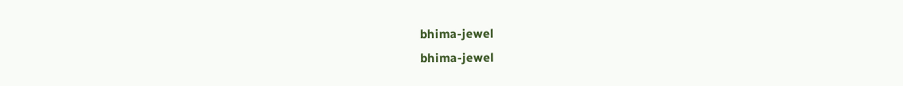bhima-jewel
bhima-jewel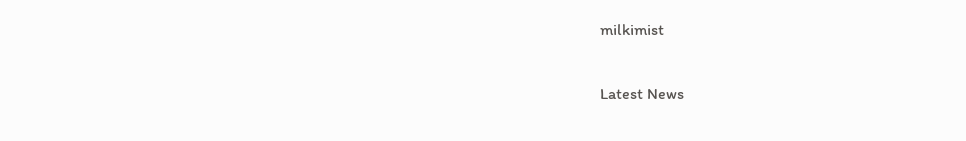milkimist

Latest News